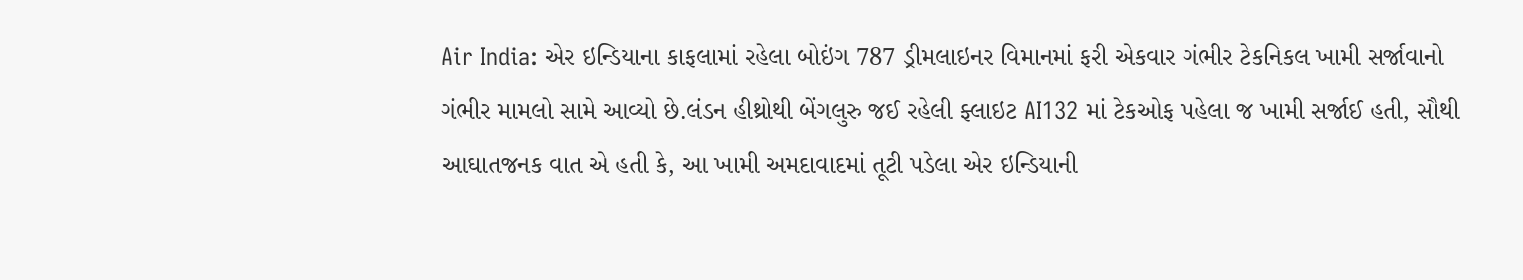Air India: એર ઇન્ડિયાના કાફલામાં રહેલા બોઇંગ 787 ડ્રીમલાઇનર વિમાનમાં ફરી એકવાર ગંભીર ટેકનિકલ ખામી સર્જાવાનો ગંભીર મામલો સામે આવ્યો છે.લંડન હીથ્રોથી બેંગલુરુ જઈ રહેલી ફ્લાઇટ AI132 માં ટેકઓફ પહેલા જ ખામી સર્જાઈ હતી, સૌથી આઘાતજનક વાત એ હતી કે, આ ખામી અમદાવાદમાં તૂટી પડેલા એર ઇન્ડિયાની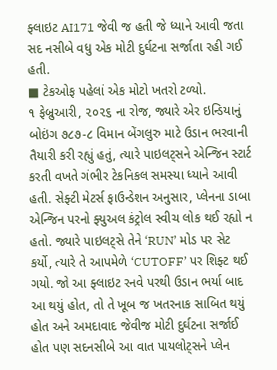ફ્લાઇટ AI171 જેવી જ હતી જે ધ્યાને આવી જતા સદ નસીબે વધુ એક મોટી દુર્ઘટના સર્જાતા રહી ગઈ હતી.
■ ટેકઓફ પહેલાં એક મોટો ખતરો ટળ્યો.
૧ ફેબ્રુઆરી, ૨૦૨૬ ના રોજ, જ્યારે એર ઇન્ડિયાનું બોઇંગ ૭૮૭-૮ વિમાન બેંગલુરુ માટે ઉડાન ભરવાની તૈયારી કરી રહ્યું હતું, ત્યારે પાઇલટ્સને એન્જિન સ્ટાર્ટ કરતી વખતે ગંભીર ટેકનિકલ સમસ્યા ધ્યાને આવી હતી. સેફ્ટી મેટર્સ ફાઉન્ડેશન અનુસાર, પ્લેનના ડાબા એન્જિન પરનો ફ્યુઅલ કંટ્રોલ સ્વીચ લોક થઈ રહ્યો ન હતો. જ્યારે પાઇલટ્સે તેને ‘RUN’ મોડ પર સેટ કર્યો, ત્યારે તે આપમેળે ‘CUTOFF’ પર શિફ્ટ થઈ ગયો. જો આ ફ્લાઇટ રનવે પરથી ઉડાન ભર્યા બાદ આ થયું હોત, તો તે ખૂબ જ ખતરનાક સાબિત થયું હોત અને અમદાવાદ જેવીજ મોટી દુર્ઘટના સર્જાઈ હોત પણ સદનસીબે આ વાત પાયલોટ્સને પ્લેન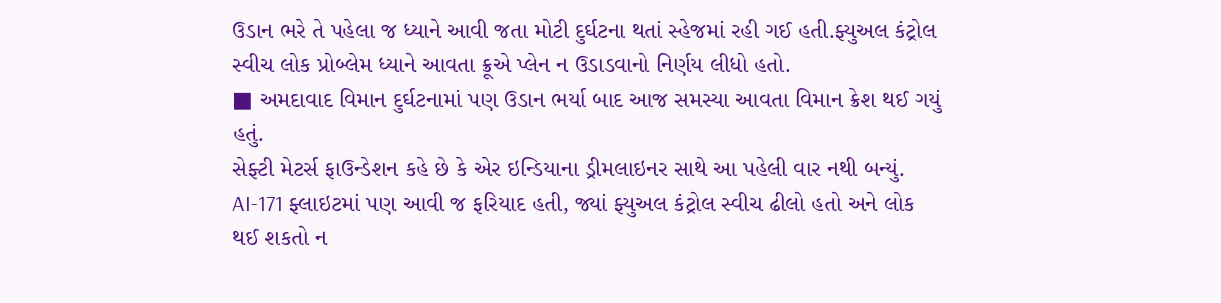ઉડાન ભરે તે પહેલા જ ધ્યાને આવી જતા મોટી દુર્ઘટના થતાં સ્હેજમાં રહી ગઈ હતી.ફ્યુઅલ કંટ્રોલ સ્વીચ લોક પ્રોબ્લેમ ધ્યાને આવતા ક્રૂએ પ્લેન ન ઉડાડવાનો નિર્ણય લીધો હતો.
■ અમદાવાદ વિમાન દુર્ઘટનામાં પણ ઉડાન ભર્યા બાદ આજ સમસ્યા આવતા વિમાન ક્રેશ થઈ ગયું હતું.
સેફ્ટી મેટર્સ ફાઉન્ડેશન કહે છે કે એર ઇન્ડિયાના ડ્રીમલાઇનર સાથે આ પહેલી વાર નથી બન્યું. AI-171 ફ્લાઇટમાં પણ આવી જ ફરિયાદ હતી, જ્યાં ફ્યુઅલ કંટ્રોલ સ્વીચ ઢીલો હતો અને લોક થઈ શકતો ન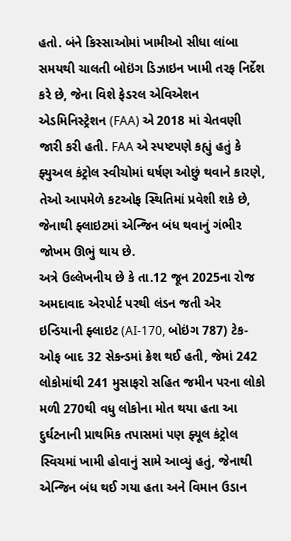હતો. બંને કિસ્સાઓમાં ખામીઓ સીધા લાંબા સમયથી ચાલતી બોઇંગ ડિઝાઇન ખામી તરફ નિર્દેશ કરે છે, જેના વિશે ફેડરલ એવિએશન એડમિનિસ્ટ્રેશન (FAA) એ 2018 માં ચેતવણી જારી કરી હતી. FAA એ સ્પષ્ટપણે કહ્યું હતું કે ફ્યુઅલ કંટ્રોલ સ્વીચોમાં ઘર્ષણ ઓછું થવાને કારણે, તેઓ આપમેળે કટઓફ સ્થિતિમાં પ્રવેશી શકે છે, જેનાથી ફ્લાઇટમાં એન્જિન બંધ થવાનું ગંભીર જોખમ ઊભું થાય છે.
અત્રે ઉલ્લેખનીય છે કે તા.12 જૂન 2025ના રોજ અમદાવાદ એરપોર્ટ પરથી લંડન જતી એર ઇન્ડિયાની ફ્લાઇટ (AI-170, બોઇંગ 787) ટેક-ઓફ બાદ 32 સેકન્ડમાં ક્રેશ થઈ હતી, જેમાં 242 લોકોમાંથી 241 મુસાફરો સહિત જમીન પરના લોકો મળી 270થી વધુ લોકોના મોત થયા હતા આ દુર્ઘટનાની પ્રાથમિક તપાસમાં પણ ફ્યૂલ કંટ્રોલ સ્વિચમાં ખામી હોવાનું સામે આવ્યું હતું, જેનાથી એન્જિન બંધ થઈ ગયા હતા અને વિમાન ઉડાન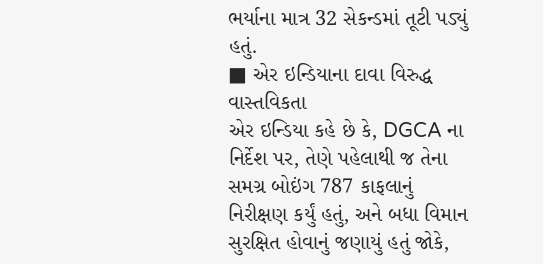ભર્યાના માત્ર 32 સેકન્ડમાં તૂટી પડ્યું હતું.
■ એર ઇન્ડિયાના દાવા વિરુદ્ધ વાસ્તવિકતા
એર ઇન્ડિયા કહે છે કે, DGCA ના નિર્દેશ પર, તેણે પહેલાથી જ તેના સમગ્ર બોઇંગ 787 કાફલાનું નિરીક્ષણ કર્યું હતું, અને બધા વિમાન સુરક્ષિત હોવાનું જણાયું હતું જોકે,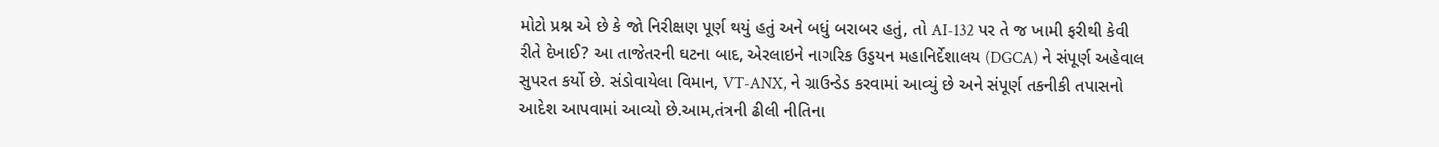મોટો પ્રશ્ન એ છે કે જો નિરીક્ષણ પૂર્ણ થયું હતું અને બધું બરાબર હતું, તો AI-132 પર તે જ ખામી ફરીથી કેવી રીતે દેખાઈ? આ તાજેતરની ઘટના બાદ, એરલાઇને નાગરિક ઉડ્ડયન મહાનિર્દેશાલય (DGCA) ને સંપૂર્ણ અહેવાલ સુપરત કર્યો છે. સંડોવાયેલા વિમાન, VT-ANX, ને ગ્રાઉન્ડેડ કરવામાં આવ્યું છે અને સંપૂર્ણ તકનીકી તપાસનો આદેશ આપવામાં આવ્યો છે.આમ,તંત્રની ઢીલી નીતિના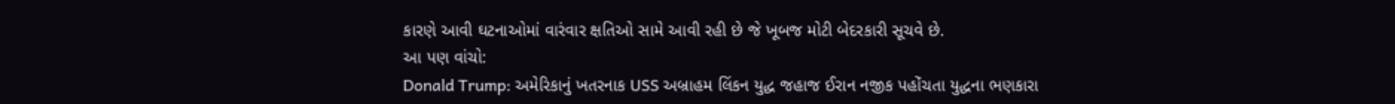કારણે આવી ઘટનાઓમાં વારંવાર ક્ષતિઓ સામે આવી રહી છે જે ખૂબજ મોટી બેદરકારી સૂચવે છે.
આ પણ વાંચો:
Donald Trump: અમેરિકાનું ખતરનાક USS અબ્રાહમ લિંકન યુદ્ધ જહાજ ઈરાન નજીક પહોંચતા યુદ્ધના ભણકારા